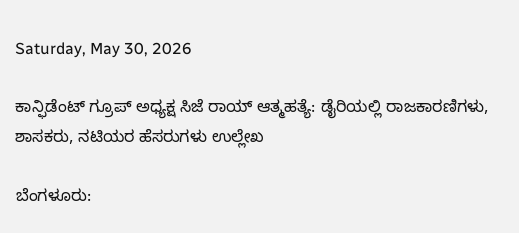Saturday, May 30, 2026

ಕಾನ್ಫಿಡೆಂಟ್ ಗ್ರೂಪ್ ಅಧ್ಯಕ್ಷ ಸಿಜೆ ರಾಯ್ ಆತ್ಮಹತ್ಯೆ: ಡೈರಿಯಲ್ಲಿ ರಾಜಕಾರಣಿಗಳು, ಶಾಸಕರು, ನಟಿಯರ ಹೆಸರುಗಳು ಉಲ್ಲೇಖ

ಬೆಂಗಳೂರು: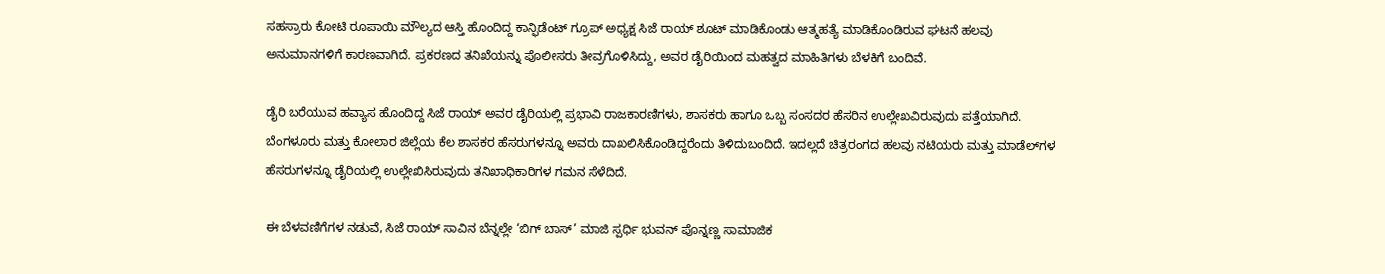ಸಹಸ್ರಾರು ಕೋಟಿ ರೂಪಾಯಿ ಮೌಲ್ಯದ ಆಸ್ತಿ ಹೊಂದಿದ್ದ ಕಾನ್ಫಿಡೆಂಟ್ ಗ್ರೂಪ್ ಅಧ್ಯಕ್ಷ ಸಿಜೆ ರಾಯ್ ಶೂಟ್ ಮಾಡಿಕೊಂಡು ಆತ್ಮಹತ್ಯೆ ಮಾಡಿಕೊಂಡಿರುವ ಘಟನೆ ಹಲವು ಅನುಮಾನಗಳಿಗೆ ಕಾರಣವಾಗಿದೆ. ಪ್ರಕರಣದ ತನಿಖೆಯನ್ನು ಪೊಲೀಸರು ತೀವ್ರಗೊಳಿಸಿದ್ದು, ಅವರ ಡೈರಿಯಿಂದ ಮಹತ್ವದ ಮಾಹಿತಿಗಳು ಬೆಳಕಿಗೆ ಬಂದಿವೆ.

ಡೈರಿ ಬರೆಯುವ ಹವ್ಯಾಸ ಹೊಂದಿದ್ದ ಸಿಜೆ ರಾಯ್ ಅವರ ಡೈರಿಯಲ್ಲಿ ಪ್ರಭಾವಿ ರಾಜಕಾರಣಿಗಳು, ಶಾಸಕರು ಹಾಗೂ ಒಬ್ಬ ಸಂಸದರ ಹೆಸರಿನ ಉಲ್ಲೇಖವಿರುವುದು ಪತ್ತೆಯಾಗಿದೆ. ಬೆಂಗಳೂರು ಮತ್ತು ಕೋಲಾರ ಜಿಲ್ಲೆಯ ಕೆಲ ಶಾಸಕರ ಹೆಸರುಗಳನ್ನೂ ಅವರು ದಾಖಲಿಸಿಕೊಂಡಿದ್ದರೆಂದು ತಿಳಿದುಬಂದಿದೆ. ಇದಲ್ಲದೆ ಚಿತ್ರರಂಗದ ಹಲವು ನಟಿಯರು ಮತ್ತು ಮಾಡೆಲ್‌ಗಳ ಹೆಸರುಗಳನ್ನೂ ಡೈರಿಯಲ್ಲಿ ಉಲ್ಲೇಖಿಸಿರುವುದು ತನಿಖಾಧಿಕಾರಿಗಳ ಗಮನ ಸೆಳೆದಿದೆ.

ಈ ಬೆಳವಣಿಗೆಗಳ ನಡುವೆ, ಸಿಜೆ ರಾಯ್ ಸಾವಿನ ಬೆನ್ನಲ್ಲೇ ‘ಬಿಗ್ ಬಾಸ್’ ಮಾಜಿ ಸ್ಪರ್ಧಿ ಭುವನ್ ಪೊನ್ನಣ್ಣ ಸಾಮಾಜಿಕ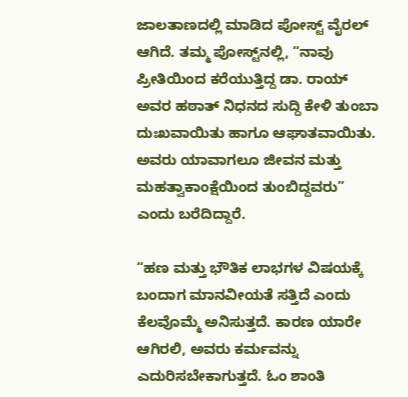ಜಾಲತಾಣದಲ್ಲಿ ಮಾಡಿದ ಪೋಸ್ಟ್ ವೈರಲ್ ಆಗಿದೆ. ತಮ್ಮ ಪೋಸ್ಟ್‌ನಲ್ಲಿ, “ನಾವು ಪ್ರೀತಿಯಿಂದ ಕರೆಯುತ್ತಿದ್ದ ಡಾ. ರಾಯ್ ಅವರ ಹಠಾತ್ ನಿಧನದ ಸುದ್ದಿ ಕೇಳಿ ತುಂಬಾ ದುಃಖವಾಯಿತು ಹಾಗೂ ಆಘಾತವಾಯಿತು. ಅವರು ಯಾವಾಗಲೂ ಜೀವನ ಮತ್ತು ಮಹತ್ವಾಕಾಂಕ್ಷೆಯಿಂದ ತುಂಬಿದ್ದವರು” ಎಂದು ಬರೆದಿದ್ದಾರೆ.

“ಹಣ ಮತ್ತು ಭೌತಿಕ ಲಾಭಗಳ ವಿಷಯಕ್ಕೆ ಬಂದಾಗ ಮಾನವೀಯತೆ ಸತ್ತಿದೆ ಎಂದು ಕೆಲವೊಮ್ಮೆ ಅನಿಸುತ್ತದೆ. ಕಾರಣ ಯಾರೇ ಆಗಿರಲಿ, ಅವರು ಕರ್ಮವನ್ನು ಎದುರಿಸಬೇಕಾಗುತ್ತದೆ. ಓಂ ಶಾಂತಿ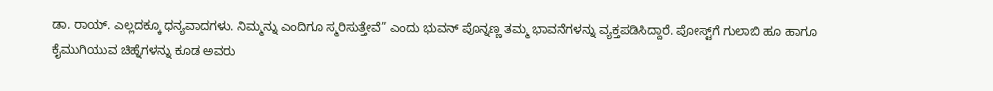ಡಾ. ರಾಯ್. ಎಲ್ಲದಕ್ಕೂ ಧನ್ಯವಾದಗಳು. ನಿಮ್ಮನ್ನು ಎಂದಿಗೂ ಸ್ಮರಿಸುತ್ತೇವೆ” ಎಂದು ಭುವನ್ ಪೊನ್ನಣ್ಣ ತಮ್ಮ ಭಾವನೆಗಳನ್ನು ವ್ಯಕ್ತಪಡಿಸಿದ್ದಾರೆ. ಪೋಸ್ಟ್‌ಗೆ ಗುಲಾಬಿ ಹೂ ಹಾಗೂ ಕೈಮುಗಿಯುವ ಚಿಹ್ನೆಗಳನ್ನು ಕೂಡ ಅವರು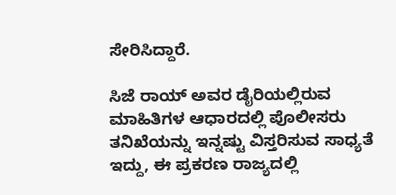ಸೇರಿಸಿದ್ದಾರೆ.

ಸಿಜೆ ರಾಯ್ ಅವರ ಡೈರಿಯಲ್ಲಿರುವ ಮಾಹಿತಿಗಳ ಆಧಾರದಲ್ಲಿ ಪೊಲೀಸರು ತನಿಖೆಯನ್ನು ಇನ್ನಷ್ಟು ವಿಸ್ತರಿಸುವ ಸಾಧ್ಯತೆ ಇದ್ದು, ಈ ಪ್ರಕರಣ ರಾಜ್ಯದಲ್ಲಿ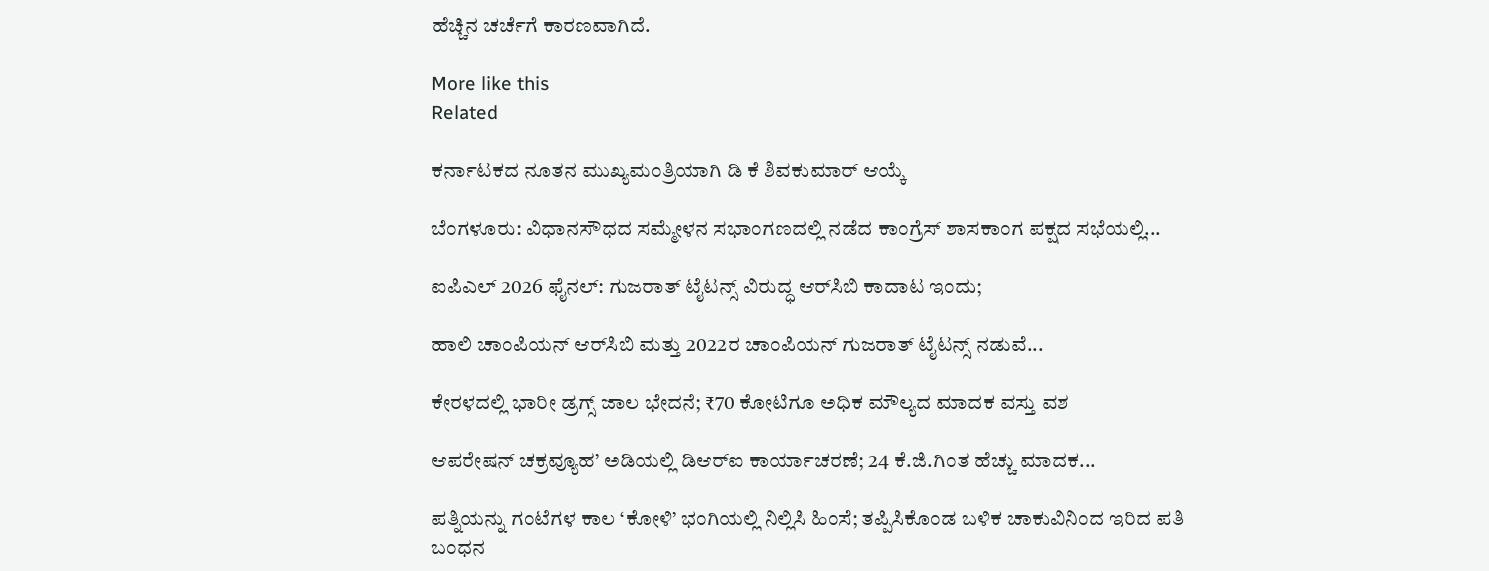ಹೆಚ್ಚಿನ ಚರ್ಚೆಗೆ ಕಾರಣವಾಗಿದೆ.

More like this
Related

ಕರ್ನಾಟಕದ ನೂತನ ಮುಖ್ಯಮಂತ್ರಿಯಾಗಿ ಡಿ ಕೆ ಶಿವಕುಮಾರ್ ಆಯ್ಕೆ

ಬೆಂಗಳೂರು: ವಿಧಾನಸೌಧದ ಸಮ್ಮೇಳನ ಸಭಾಂಗಣದಲ್ಲಿ ನಡೆದ ಕಾಂಗ್ರೆಸ್ ಶಾಸಕಾಂಗ ಪಕ್ಷದ ಸಭೆಯಲ್ಲಿ...

ಐಪಿಎಲ್ 2026 ಫೈನಲ್: ಗುಜರಾತ್ ಟೈಟನ್ಸ್ ವಿರುದ್ಧ ಆರ್‌ಸಿಬಿ ಕಾದಾಟ ಇಂದು;

ಹಾಲಿ ಚಾಂಪಿಯನ್ ಆರ್‌ಸಿಬಿ ಮತ್ತು 2022ರ ಚಾಂಪಿಯನ್ ಗುಜರಾತ್ ಟೈಟನ್ಸ್ ನಡುವೆ...

ಕೇರಳದಲ್ಲಿ ಭಾರೀ ಡ್ರಗ್ಸ್ ಜಾಲ ಭೇದನೆ; ₹70 ಕೋಟಿಗೂ ಅಧಿಕ ಮೌಲ್ಯದ ಮಾದಕ ವಸ್ತು ವಶ

ಆಪರೇಷನ್ ಚಕ್ರವ್ಯೂಹ’ ಅಡಿಯಲ್ಲಿ ಡಿಆರ್‌ಐ ಕಾರ್ಯಾಚರಣೆ; 24 ಕೆ.ಜಿ.ಗಿಂತ ಹೆಚ್ಚು ಮಾದಕ...

ಪತ್ನಿಯನ್ನು ಗಂಟೆಗಳ ಕಾಲ ‘ಕೋಳಿ’ ಭಂಗಿಯಲ್ಲಿ ನಿಲ್ಲಿಸಿ ಹಿಂಸೆ; ತಪ್ಪಿಸಿಕೊಂಡ ಬಳಿಕ ಚಾಕುವಿನಿಂದ ಇರಿದ ಪತಿ ಬಂಧನ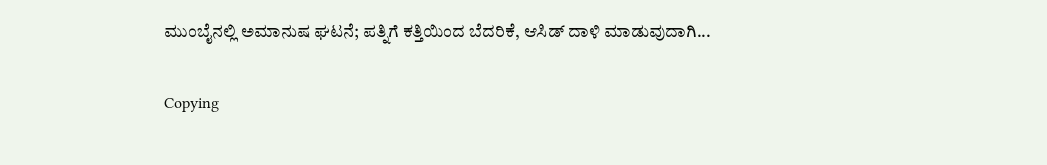ಮುಂಬೈನಲ್ಲಿ ಅಮಾನುಷ ಘಟನೆ; ಪತ್ನಿಗೆ ಕತ್ತಿಯಿಂದ ಬೆದರಿಕೆ, ಆಸಿಡ್ ದಾಳಿ ಮಾಡುವುದಾಗಿ...

Copying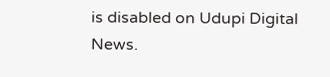is disabled on Udupi Digital News.